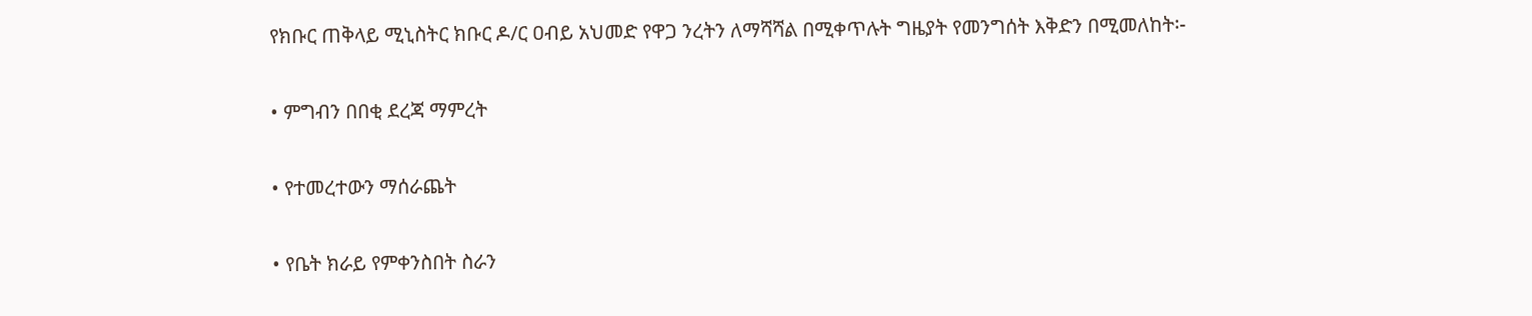የክቡር ጠቅላይ ሚኒስትር ክቡር ዶ/ር ዐብይ አህመድ የዋጋ ንረትን ለማሻሻል በሚቀጥሉት ግዜያት የመንግሰት እቅድን በሚመለከት፡-

• ምግብን በበቂ ደረጃ ማምረት

• የተመረተውን ማሰራጨት

• የቤት ክራይ የምቀንስበት ስራን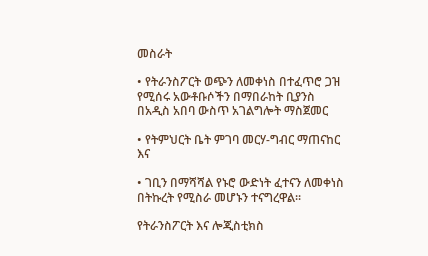መስራት

• የትራንስፖርት ወጭን ለመቀነስ በተፈጥሮ ጋዝ የሚሰሩ አውቶቡሶችን በማበራከት ቢያንስ በአዲስ አበባ ውስጥ አገልግሎት ማስጀመር

• የትምህርት ቤት ምገባ መርሃ-ግብር ማጠናከር እና

• ገቢን በማሻሻል የኑሮ ውድነት ፈተናን ለመቀነስ በትኩረት የሚስራ መሆኑን ተናግረዋል፡፡

የትራንስፖርት እና ሎጂስቲክስ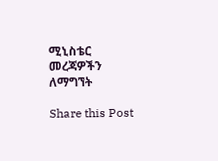ሚኒስቴር መረጃዎችን ለማግኘት

Share this Post